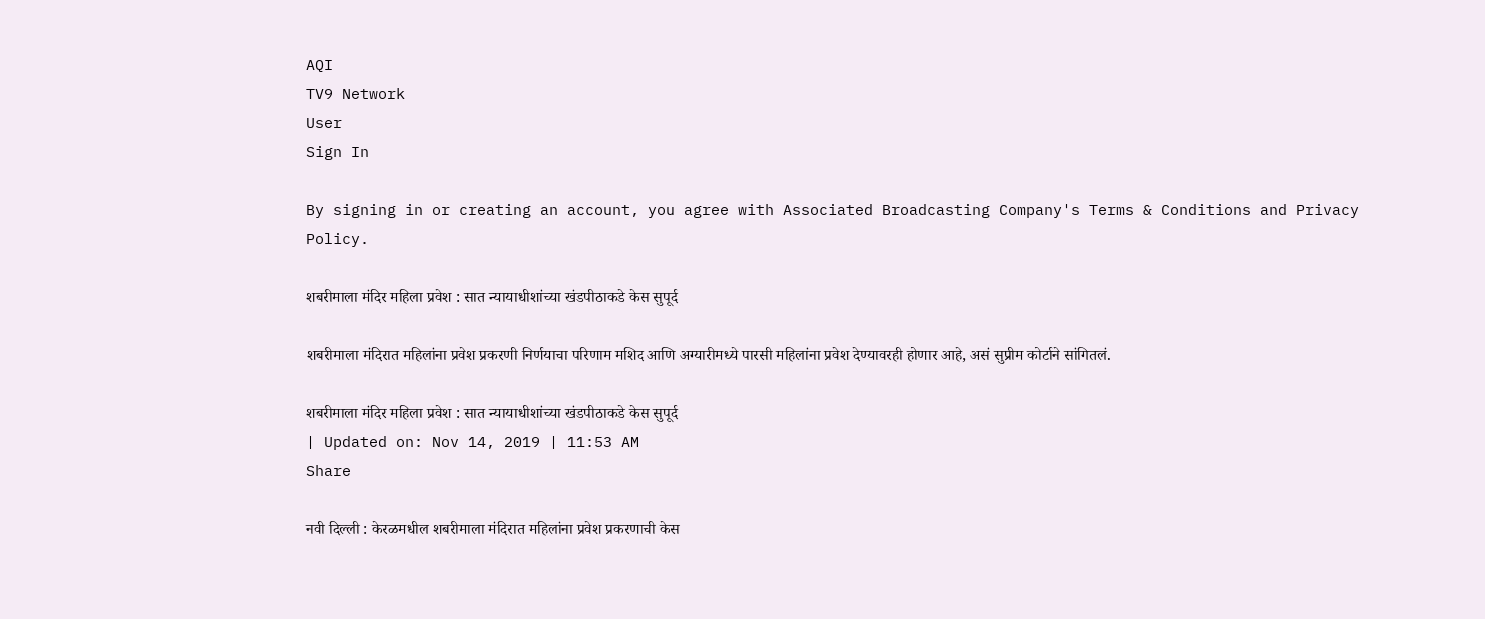AQI
TV9 Network
User
Sign In

By signing in or creating an account, you agree with Associated Broadcasting Company's Terms & Conditions and Privacy Policy.

शबरीमाला मंदिर महिला प्रवेश : सात न्यायाधीशांच्या खंडपीठाकडे केस सुपूर्द

शबरीमाला मंदिरात महिलांना प्रवेश प्रकरणी निर्णयाचा परिणाम मशिद आणि अग्यारीमध्ये पारसी महिलांना प्रवेश देण्यावरही होणार आहे, असं सुप्रीम कोर्टाने सांगितलं.

शबरीमाला मंदिर महिला प्रवेश : सात न्यायाधीशांच्या खंडपीठाकडे केस सुपूर्द
| Updated on: Nov 14, 2019 | 11:53 AM
Share

नवी दिल्ली : केरळमधील शबरीमाला मंदिरात महिलांना प्रवेश प्रकरणाची केस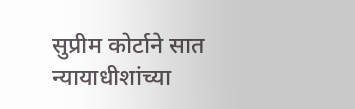सुप्रीम कोर्टाने सात न्यायाधीशांच्या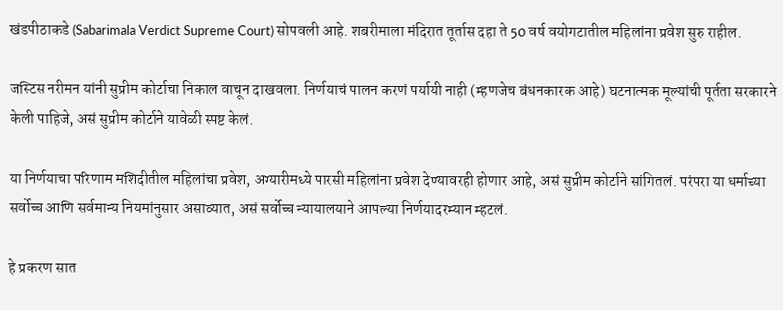खंडपीठाकडे (Sabarimala Verdict Supreme Court) सोपवली आहे. शबरीमाला मंदिरात तूर्तास दहा ते 50 वर्ष वयोगटातील महिलांना प्रवेश सुरु राहील.

जस्टिस नरीमन यांनी सुप्रीम कोर्टाचा निकाल वाचून दाखवला. निर्णयाचं पालन करणं पर्यायी नाही (म्हणजेच बंधनकारक आहे) घटनात्मक मूल्यांची पूर्तता सरकारने केली पाहिजे, असं सुप्रीम कोर्टाने यावेळी स्पष्ट केलं.

या निर्णयाचा परिणाम मशिदीतील महिलांचा प्रवेश, अग्यारीमध्ये पारसी महिलांना प्रवेश देण्यावरही होणार आहे, असं सुप्रीम कोर्टाने सांगितलं. परंपरा या धर्माच्या सर्वोच्च आणि सर्वमान्य नियमांनुसार असाव्यात, असं सर्वोच्च न्यायालयाने आपल्या निर्णयादरम्यान म्हटलं.

हे प्रकरण सात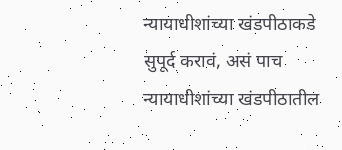न्यायाधीशांच्या खंडपीठाकडे सुपूर्द करावं, असं पाच न्यायाधीशांच्या खंडपीठातील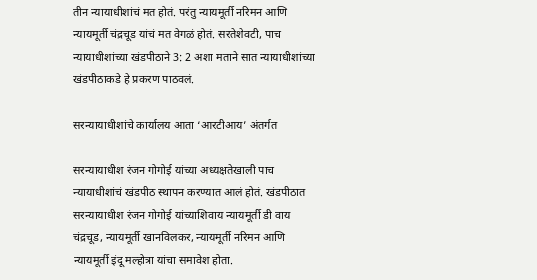तीन न्यायाधीशांचं मत होतं. परंतु न्यायमूर्ती नरिमन आणि न्यायमूर्ती चंद्रचूड यांचं मत वेगळं होतं. सरतेशेवटी, पाच न्यायाधीशांच्या खंडपीठाने 3: 2 अशा मताने सात न्यायाधीशांच्या खंडपीठाकडे हे प्रकरण पाठवलं.

सरन्यायाधीशांचे कार्यालय आता ‘आरटीआय’ अंतर्गत

सरन्यायाधीश रंजन गोगोई यांच्या अध्यक्षतेखाली पाच न्यायाधीशांचं खंडपीठ स्थापन करण्यात आलं होतं. खंडपीठात सरन्यायाधीश रंजन गोगोई यांच्याशिवाय न्यायमूर्ती डी वाय चंद्रचूड, न्यायमूर्ती खानविलकर, न्यायमूर्ती नरिमन आणि न्यायमूर्ती इंदू मल्होत्रा यांचा समावेश होता.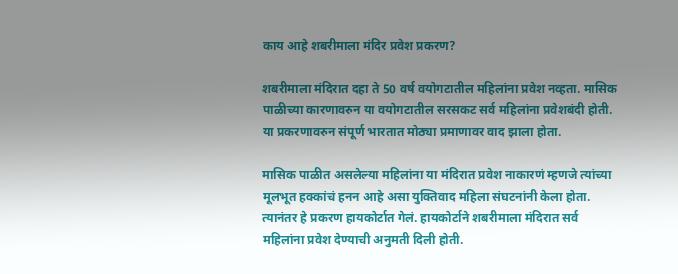काय आहे शबरीमाला मंदिर प्रवेश प्रकरण?

शबरीमाला मंदिरात दहा ते 50 वर्ष वयोगटातील महिलांना प्रवेश नव्हता. मासिक पाळीच्या कारणावरुन या वयोगटातील सरसकट सर्व महिलांना प्रवेशबंदी होती. या प्रकरणावरुन संपूर्ण भारतात मोठ्या प्रमाणावर वाद झाला होता.

मासिक पाळीत असलेल्या महिलांना या मंदिरात प्रवेश नाकारणं म्हणजे त्यांच्या मूलभूत हक्कांचं हनन आहे असा युक्तिवाद महिला संघटनांनी केला होता. त्यानंतर हे प्रकरण हायकोर्टात गेलं. हायकोर्टाने शबरीमाला मंदिरात सर्व महिलांना प्रवेश देण्याची अनुमती दिली होती.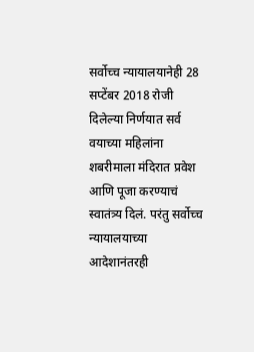सर्वोच्च न्यायालयानेही 28 सप्टेंबर 2018 रोजी दिलेल्या निर्णयात सर्व वयाच्या महिलांना शबरीमाला मंदिरात प्रवेश आणि पूजा करण्याचं स्वातंत्र्य दिलं. परंतु सर्वोच्च न्यायालयाच्या आदेशानंतरही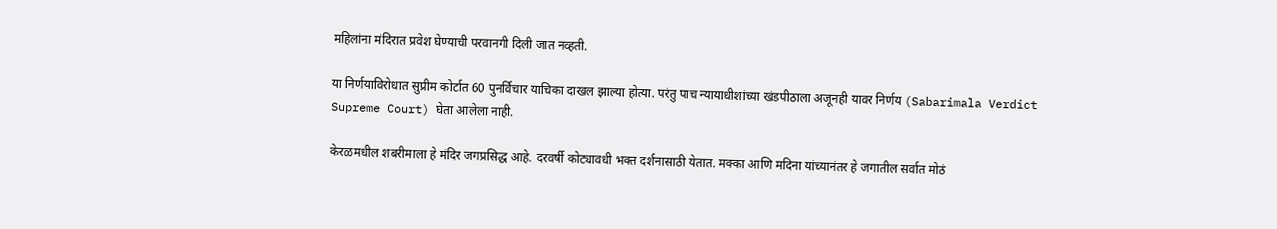महिलांना मंदिरात प्रवेश घेण्याची परवानगी दिली जात नव्हती.

या निर्णयाविरोधात सुप्रीम कोर्टात 60 पुनर्विचार याचिका दाखल झाल्या होत्या. परंतु पाच न्यायाधीशांच्या खंडपीठाला अजूनही यावर निर्णय (Sabarimala Verdict Supreme Court) घेता आलेला नाही.

केरळमधील शबरीमाला हे मंदिर जगप्रसिद्ध आहे. दरवर्षी कोट्यावधी भक्त दर्शनासाठी येतात. मक्का आणि मदिना यांच्यानंतर हे जगातील सर्वात मोठं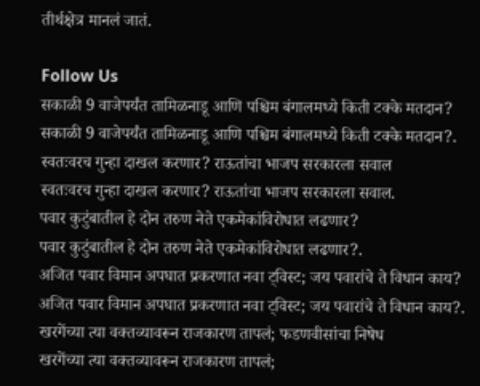तीर्थक्षेत्र मानलं जातं.

Follow Us
सकाळी 9 वाजेपर्यंत तामिळनाडू आणि पश्चिम बंगालमध्ये किती टक्के मतदान?
सकाळी 9 वाजेपर्यंत तामिळनाडू आणि पश्चिम बंगालमध्ये किती टक्के मतदान?.
स्वतःवरच गुन्हा दाखल करणार? राऊतांचा भाजप सरकारला सवाल
स्वतःवरच गुन्हा दाखल करणार? राऊतांचा भाजप सरकारला सवाल.
पवार कुटुंबातील हे दोन तरुण नेते एकमेकांविरोधात लढणार?
पवार कुटुंबातील हे दोन तरुण नेते एकमेकांविरोधात लढणार?.
अजित पवार विमान अपघात प्रकरणात नवा ट्विस्ट; जय पवारांचे ते विधान काय?
अजित पवार विमान अपघात प्रकरणात नवा ट्विस्ट; जय पवारांचे ते विधान काय?.
खरगेंच्या त्या वक्तव्यावरून राजकारण तापलं; फडणवीसांचा निषेध
खरगेंच्या त्या वक्तव्यावरून राजकारण तापलं;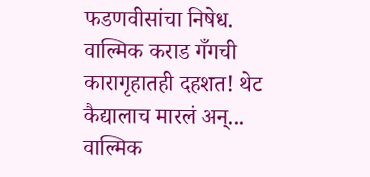फडणवीसांचा निषेध.
वाल्मिक कराड गँगची कारागृहातही दहशत! थेट कैद्यालाच मारलं अन्...
वाल्मिक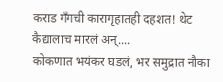कराड गँगची कारागृहातही दहशत! थेट कैद्यालाच मारलं अन्....
कोकणात भयंकर घडलं, भर समुद्रात नौका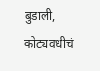बुडाली, कोट्यवधीचं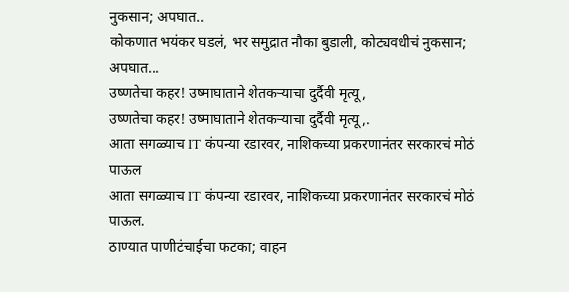नुकसान; अपघात..
कोकणात भयंकर घडलं, भर समुद्रात नौका बुडाली, कोट्यवधीचं नुकसान; अपघात...
उष्णतेचा कहर! उष्माघाताने शेतकऱ्याचा दुर्दैवी मृत्यू,
उष्णतेचा कहर! उष्माघाताने शेतकऱ्याचा दुर्दैवी मृत्यू,.
आता सगळ्याच IT कंपन्या रडारवर, नाशिकच्या प्रकरणानंतर सरकारचं मोठं पाऊल
आता सगळ्याच IT कंपन्या रडारवर, नाशिकच्या प्रकरणानंतर सरकारचं मोठं पाऊल.
ठाण्यात पाणीटंचाईचा फटका; वाहन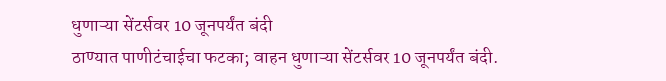धुणाऱ्या सेंटर्सवर 10 जूनपर्यंत बंदी
ठाण्यात पाणीटंचाईचा फटका; वाहन धुणाऱ्या सेंटर्सवर 10 जूनपर्यंत बंदी.